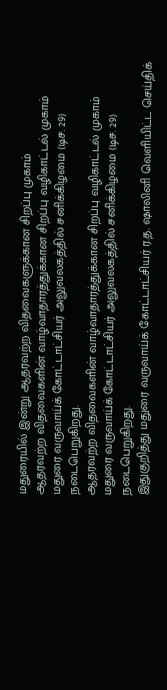மதுரையில் இன்று ஆதரவற்ற விதவைகளுக்கான சிறப்பு முகாம்
ஆதரவற்ற விதவைகளின் வாழ்வாதாரத்துக்கான சிறப்பு வழிகாட்டல் முகாம் மதுரை வருவாய்க் கோட்டாட்சியர் அலுவலகத்தில் சனிக்கிழமை (டிச. 29) நடைபெறுகிறது.
ஆதரவற்ற விதவைகளின் வாழ்வாதாரத்துக்கான சிறப்பு வழிகாட்டல் முகாம் மதுரை வருவாய்க் கோட்டாட்சியர் அலுவலகத்தில் சனிக்கிழமை (டிச. 29) நடைபெறுகிறது.
இதுகுறித்து மதுரை வருவாய்க் கோட்டாட்சியர் ர.த. ஷாலினி வெளியிட்ட செய்திக்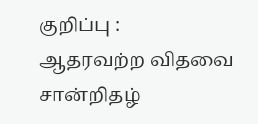குறிப்பு :
ஆதரவற்ற விதவை சான்றிதழ்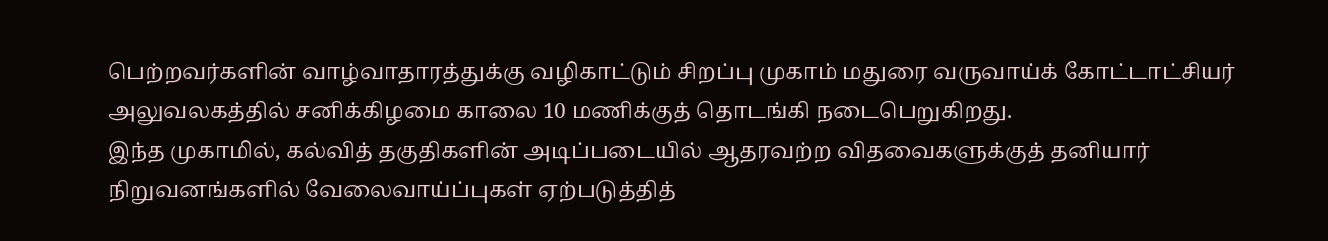பெற்றவர்களின் வாழ்வாதாரத்துக்கு வழிகாட்டும் சிறப்பு முகாம் மதுரை வருவாய்க் கோட்டாட்சியர் அலுவலகத்தில் சனிக்கிழமை காலை 10 மணிக்குத் தொடங்கி நடைபெறுகிறது.
இந்த முகாமில், கல்வித் தகுதிகளின் அடிப்படையில் ஆதரவற்ற விதவைகளுக்குத் தனியார் நிறுவனங்களில் வேலைவாய்ப்புகள் ஏற்படுத்தித்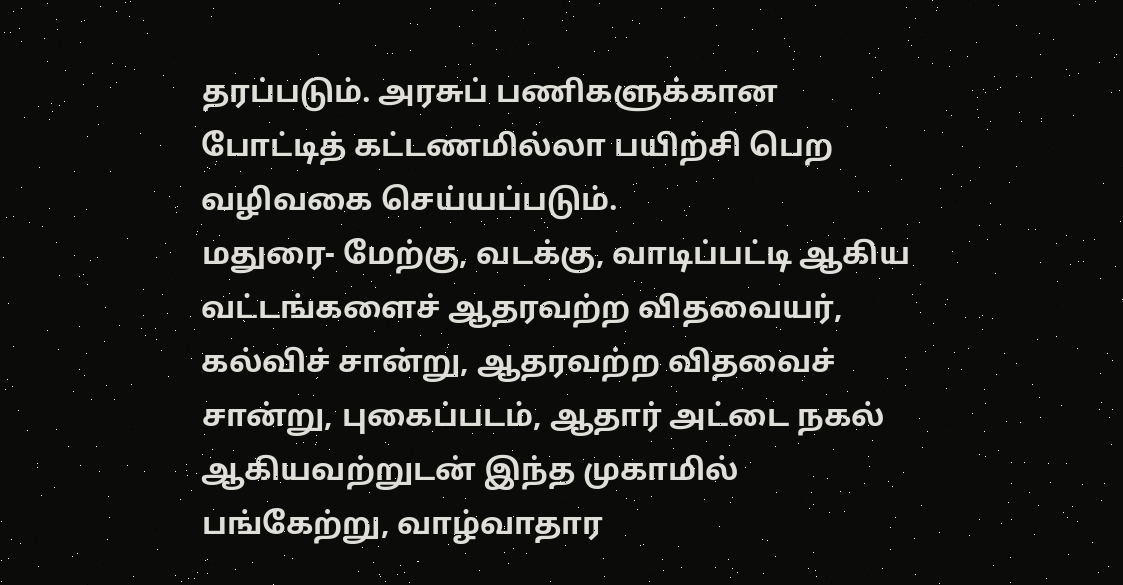தரப்படும். அரசுப் பணிகளுக்கான போட்டித் கட்டணமில்லா பயிற்சி பெற வழிவகை செய்யப்படும்.
மதுரை- மேற்கு, வடக்கு, வாடிப்பட்டி ஆகிய வட்டங்களைச் ஆதரவற்ற விதவையர், கல்விச் சான்று, ஆதரவற்ற விதவைச் சான்று, புகைப்படம், ஆதார் அட்டை நகல் ஆகியவற்றுடன் இந்த முகாமில் பங்கேற்று, வாழ்வாதார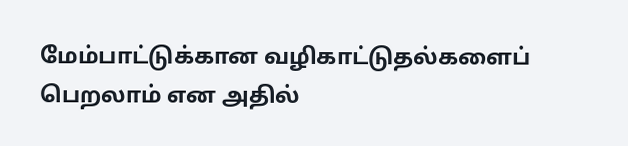மேம்பாட்டுக்கான வழிகாட்டுதல்களைப் பெறலாம் என அதில்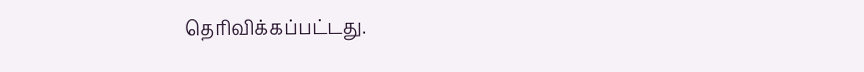தெரிவிக்கப்பட்டது.